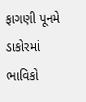ફાગણી પૂનમે ડાકોરમાં ભાવિકો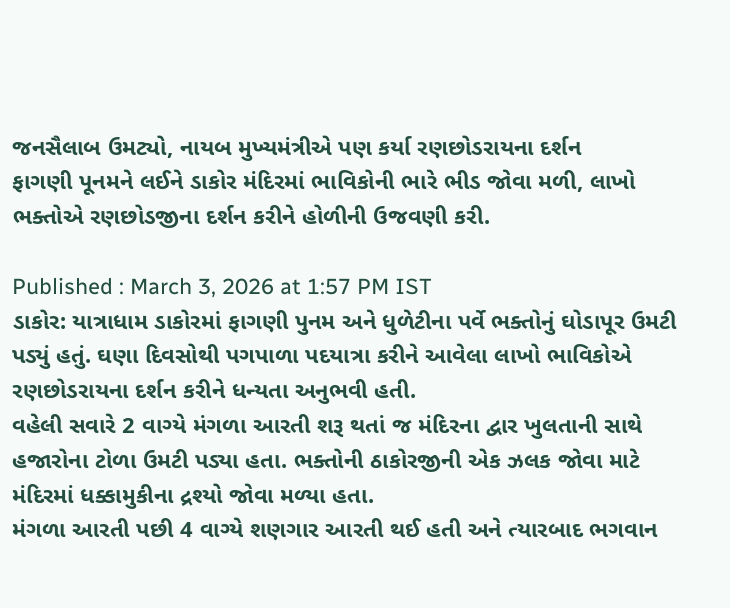જનસૈલાબ ઉમટ્યો, નાયબ મુખ્યમંત્રીએ પણ કર્યા રણછોડરાયના દર્શન
ફાગણી પૂનમને લઈને ડાકોર મંદિરમાં ભાવિકોની ભારે ભીડ જોવા મળી, લાખો ભક્તોએ રણછોડજીના દર્શન કરીને હોળીની ઉજવણી કરી.

Published : March 3, 2026 at 1:57 PM IST
ડાકોર: યાત્રાધામ ડાકોરમાં ફાગણી પુનમ અને ધુળેટીના પર્વે ભક્તોનું ઘોડાપૂર ઉમટી પડ્યું હતું. ઘણા દિવસોથી પગપાળા પદયાત્રા કરીને આવેલા લાખો ભાવિકોએ રણછોડરાયના દર્શન કરીને ધન્યતા અનુભવી હતી.
વહેલી સવારે 2 વાગ્યે મંગળા આરતી શરૂ થતાં જ મંદિરના દ્વાર ખુલતાની સાથે હજારોના ટોળા ઉમટી પડ્યા હતા. ભક્તોની ઠાકોરજીની એક ઝલક જોવા માટે મંદિરમાં ધક્કામુકીના દ્રશ્યો જોવા મળ્યા હતા.
મંગળા આરતી પછી 4 વાગ્યે શણગાર આરતી થઈ હતી અને ત્યારબાદ ભગવાન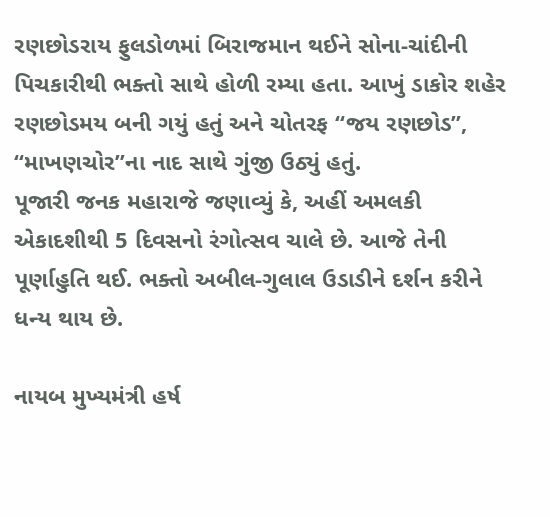રણછોડરાય ફુલડોળમાં બિરાજમાન થઈને સોના-ચાંદીની પિચકારીથી ભક્તો સાથે હોળી રમ્યા હતા. આખું ડાકોર શહેર રણછોડમય બની ગયું હતું અને ચોતરફ “જય રણછોડ”, “માખણચોર”ના નાદ સાથે ગુંજી ઉઠ્યું હતું.
પૂજારી જનક મહારાજે જણાવ્યું કે, અહીં અમલકી એકાદશીથી 5 દિવસનો રંગોત્સવ ચાલે છે. આજે તેની પૂર્ણાહુતિ થઈ. ભક્તો અબીલ-ગુલાલ ઉડાડીને દર્શન કરીને ધન્ય થાય છે.

નાયબ મુખ્યમંત્રી હર્ષ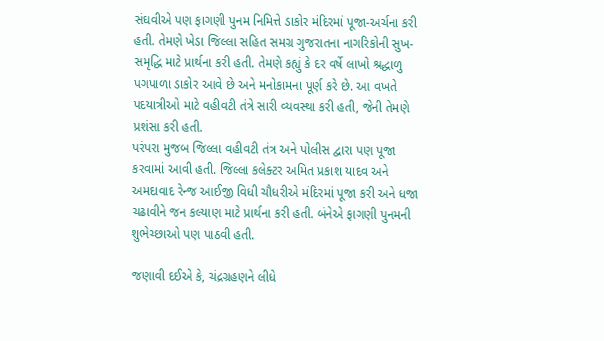સંઘવીએ પણ ફાગણી પુનમ નિમિત્તે ડાકોર મંદિરમાં પૂજા-અર્ચના કરી હતી. તેમણે ખેડા જિલ્લા સહિત સમગ્ર ગુજરાતના નાગરિકોની સુખ-સમૃદ્ધિ માટે પ્રાર્થના કરી હતી. તેમણે કહ્યું કે દર વર્ષે લાખો શ્રદ્ધાળુ પગપાળા ડાકોર આવે છે અને મનોકામના પૂર્ણ કરે છે. આ વખતે પદયાત્રીઓ માટે વહીવટી તંત્રે સારી વ્યવસ્થા કરી હતી, જેની તેમણે પ્રશંસા કરી હતી.
પરંપરા મુજબ જિલ્લા વહીવટી તંત્ર અને પોલીસ દ્વારા પણ પૂજા કરવામાં આવી હતી. જિલ્લા કલેક્ટર અમિત પ્રકાશ યાદવ અને અમદાવાદ રેન્જ આઈજી વિધી ચૌધરીએ મંદિરમાં પૂજા કરી અને ધજા ચઢાવીને જન કલ્યાણ માટે પ્રાર્થના કરી હતી. બંનેએ ફાગણી પુનમની શુભેચ્છાઓ પણ પાઠવી હતી.

જણાવી દઈએ કે, ચંદ્રગ્રહણને લીધે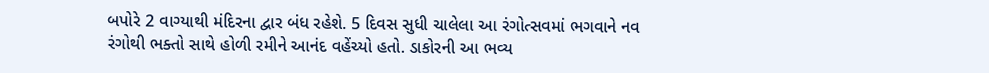બપોરે 2 વાગ્યાથી મંદિરના દ્વાર બંધ રહેશે. 5 દિવસ સુધી ચાલેલા આ રંગોત્સવમાં ભગવાને નવ રંગોથી ભક્તો સાથે હોળી રમીને આનંદ વહેંચ્યો હતો. ડાકોરની આ ભવ્ય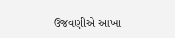ઉજવણીએ આખા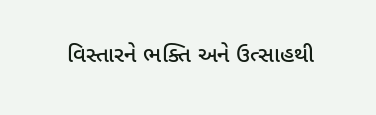વિસ્તારને ભક્તિ અને ઉત્સાહથી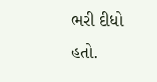ભરી દીધો હતો.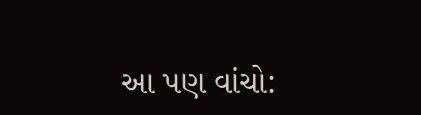આ પણ વાંચો: